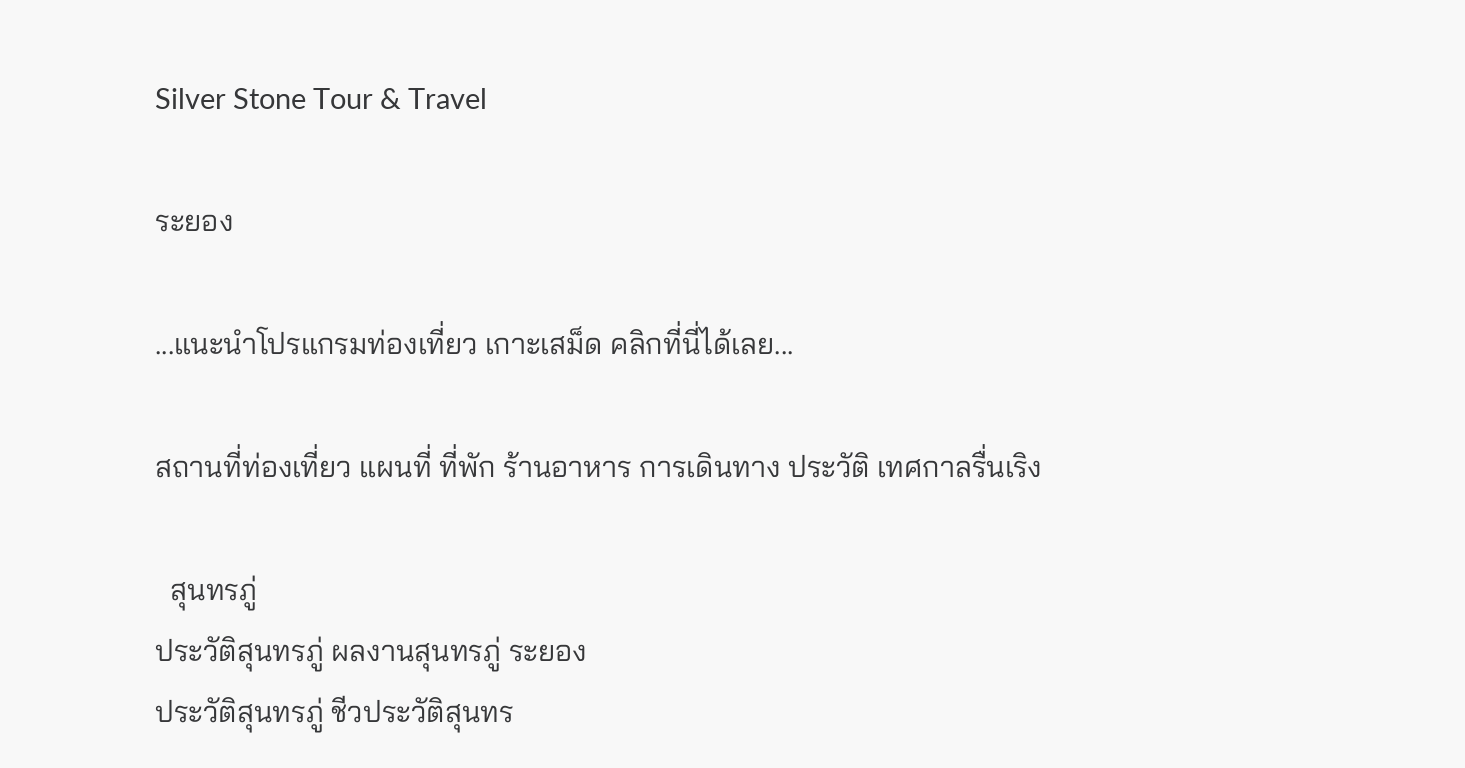Silver Stone Tour & Travel

ระยอง

...แนะนำโปรแกรมท่องเที่ยว เกาะเสม็ด คลิกที่นี่ได้เลย...

สถานที่ท่องเที่ยว แผนที่ ที่พัก ร้านอาหาร การเดินทาง ประวัติ เทศกาลรื่นเริง

  สุนทรภู่
ประวัติสุนทรภู่ ผลงานสุนทรภู่ ระยอง
ประวัติสุนทรภู่ ชีวประวัติสุนทร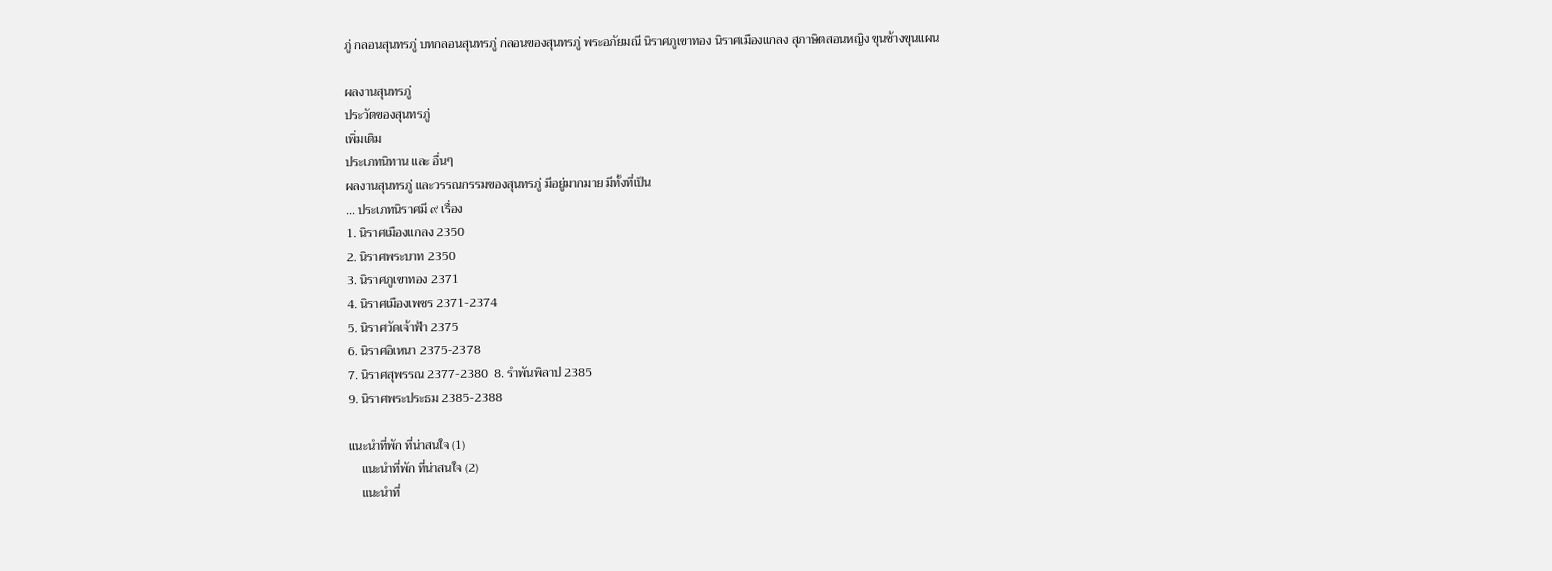ภู่ กลอนสุนทรภู่ บทกลอนสุนทรภู่ กลอนของสุนทรภู่ พระอภัยมณี นิราศภูเขาทอง นิราศเมืองแกลง สุภาษิตสอนหญิง ขุนช้างขุนแผน

ผลงานสุนทรภู่
ประวัตของสุนทรภู่
เพิ่มเติม
ประเภทนิทาน และ อื่นๆ
ผลงานสุนทรภู่ และวรรณกรรมของสุนทรภู่ มีอยู่มากมาย มีทั้งที่เป็น
... ประเภทนิราศมี ๙ เรื่อง
1. นิราศเมืองแกลง 2350
2. นิราศพระบาท 2350
3. นิราศภูเขาทอง 2371
4. นิราศเมืองเพชร 2371-2374
5. นิราศวัดเจ้าฟ้า 2375
6. นิราศอิเหนา 2375-2378
7. นิราศสุพรรณ 2377-2380  8. รำพันพิลาป 2385
9. นิราศพระประธม 2385-2388

แนะนำที่พัก ที่น่าสนใจ (1)
    แนะนำที่พัก ที่น่าสนใจ (2)
    แนะนำที่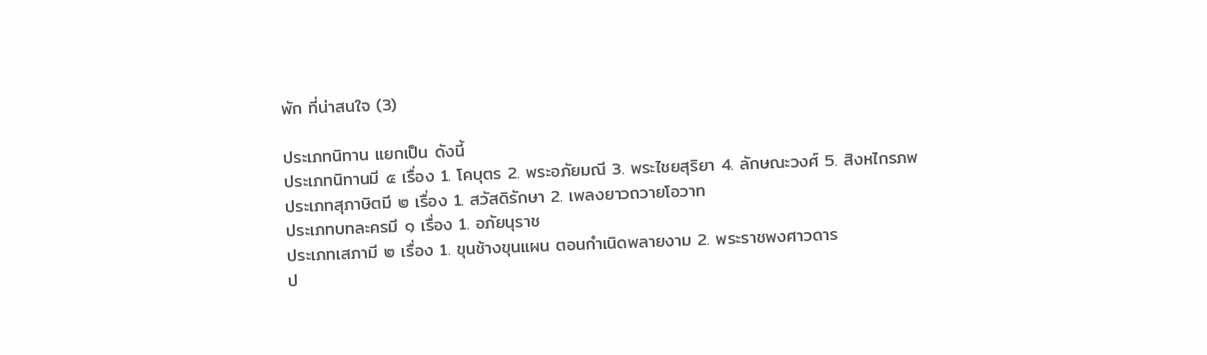พัก ที่น่าสนใจ (3)

ประเภทนิทาน แยกเป็น ดังนี้
ประเภทนิทานมี ๕ เรื่อง 1. โคบุตร 2. พระอภัยมณี 3. พระไชยสุริยา 4. ลักษณะวงศ์ 5. สิงหไกรภพ
ประเภทสุภาษิตมี ๒ เรื่อง 1. สวัสดิรักษา 2. เพลงยาวถวายโอวาท
ประเภทบทละครมี ๑ เรื่อง 1. อภัยนุราช
ประเภทเสภามี ๒ เรื่อง 1. ขุนช้างขุนแผน ตอนกำเนิดพลายงาม 2. พระราชพงศาวดาร
ป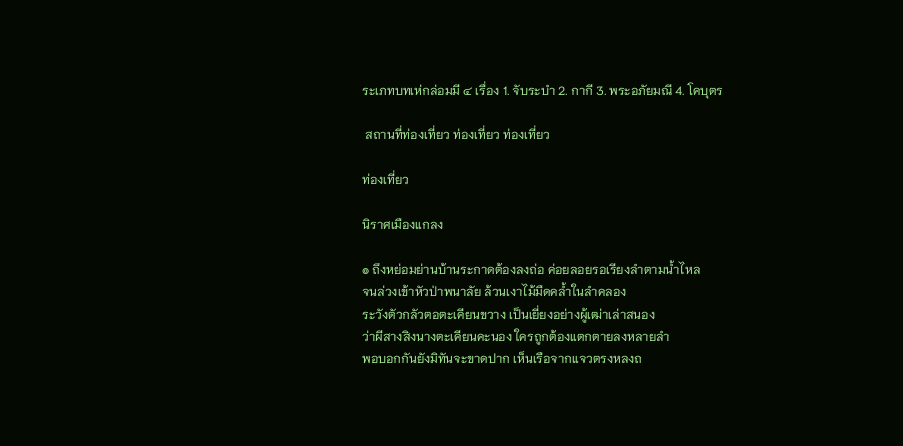ระเภทบทเห่กล่อมมี ๔ เรื่อง 1. จับระบำ 2. กากี 3. พระอภัยมณี 4. โคบุตร

 สถานที่ท่องเที่ยว ท่องเที่ยว ท่องเที่ยว

ท่องเที่ยว

นิราศเมืองแกลง

๏ ถึงหย่อมย่านบ้านระกาดต้องลงถ่อ ค่อยลอยรอเรียงลำตามน้ำไหล
จนล่วงเข้าหัวป่าพนาลัย ล้วนเงาไม้มืดคล้ำในลำคลอง
ระวังตัวกลัวตอตะเคียนขวาง เป็นเยี่ยงอย่างผู้เฒ่าเล่าสนอง
ว่าผีสางสิงนางตะเคียนคะนอง ใครถูกต้องแตกตายลงหลายลำ
พอบอกกันยังมิทันจะขาดปาก เห็นเรือจากแจวตรงหลงถ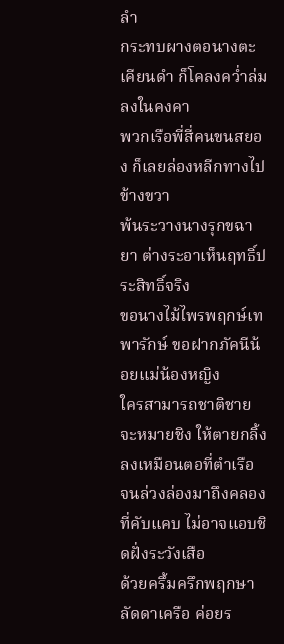ลำ
กระทบผางตอนางตะเคียนดำ ก็โคลงคว่ำล่มลงในคงคา
พวกเรือพี่สี่คนขนสยอง ก็เลยล่องหลีกทางไปข้างขวา
พ้นระวางนางรุกขฉายา ต่างระอาเห็นฤทธิ์ประสิทธิ์จริง
ขอนางไม้ไพรพฤกษ์เทพารักษ์ ขอฝากภัคนีน้อยแม่น้องหญิง
ใครสามารถชาติชายจะหมายชิง ให้ตายกลิ้งลงเหมือนตอที่ตำเรือ
จนล่วงล่องมาถึงคลองที่คับแคบ ไม่อาจแอบชิดฝั่งระวังเสือ
ด้วยครึ้มครึกพฤกษาลัดดาเครือ ค่อยร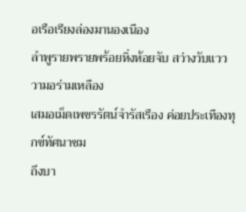อเรือเรียงล่องมานองเนือง
ลำพูรายพรายพร้อยหิ่งห้อยจับ สว่างวับแวววามอร่ามเหลือง
เสมอเม็ดเพชรรัตน์จำรัสเรือง ค่อยประเทืองทุกข์ทัศนาชม
ถึงบา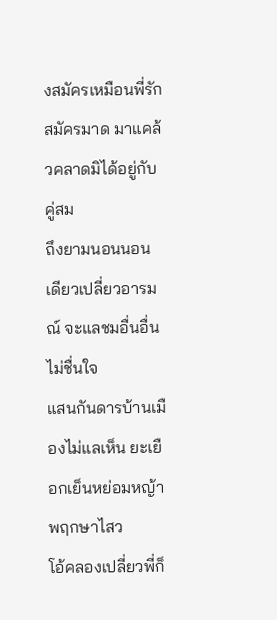งสมัครเหมือนพี่รักสมัครมาด มาแคล้วคลาดมิได้อยู่กับคู่สม
ถึงยามนอนนอนเดียวเปลี่ยวอารมณ์ จะแลชมอื่นอื่นไม่ชื่นใจ
แสนกันดารบ้านเมืองไม่แลเห็น ยะเยือกเย็นหย่อมหญ้าพฤกษาไสว
โอ้คลองเปลี่ยวพี่ก็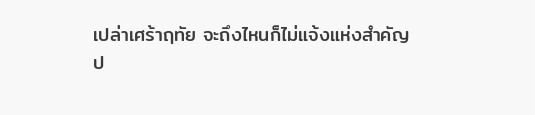เปล่าเศร้าฤทัย จะถึงไหนก็ไม่แจ้งแห่งสำคัญ
ป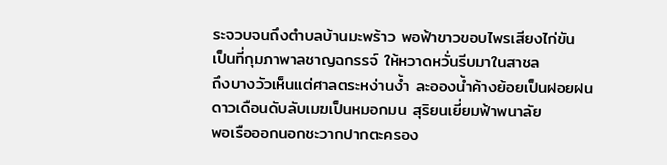ระจวบจนถึงตำบลบ้านมะพร้าว พอฟ้าขาวขอบไพรเสียงไก่ขัน
เป็นที่กุมภาพาลชาญฉกรรจ์ ให้หวาดหวั่นรีบมาในสาชล
ถึงบางวัวเห็นแต่ศาลตระหง่านง้ำ ละอองน้ำค้างย้อยเป็นฝอยฝน
ดาวเดือนดับลับเมฆเป็นหมอกมน สุริยนเยี่ยมฟ้าพนาลัย
พอเรือออกนอกชะวากปากตะครอง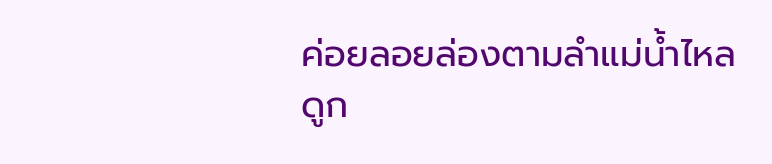ค่อยลอยล่องตามลำแม่น้ำไหล
ดูก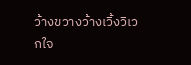ว้างขวางว้างเวิ้งวิเวกใจ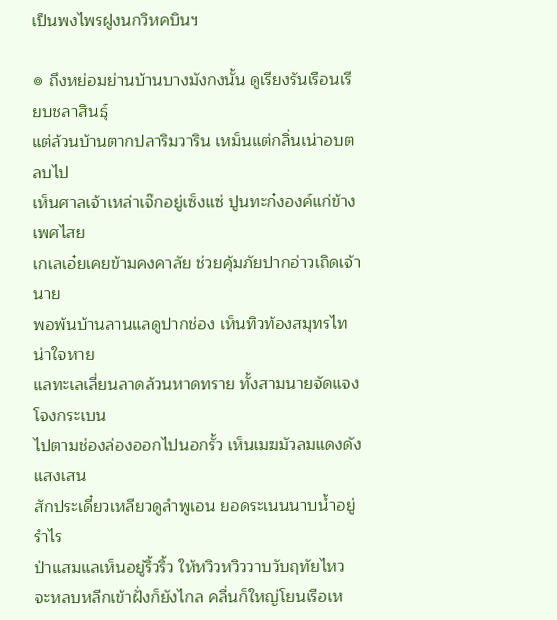เป็นพงไพรฝูงนกวิหคบินฯ

๏ ถึงหย่อมย่านบ้านบางมังกงนั้น ดูเรียงรันเรือนเรียบชลาสินธุ์
แต่ล้วนบ้านตากปลาริมวาริน เหม็นแต่กลิ่นเน่าอบตลบไป
เห็นศาลเจ้าเหล่าเจ๊กอยู่เซ็งแซ่ ปูนทะก๋งองค์แก่ข้างเพศไสย
เกเลเอ๋ยเคยข้ามคงคาลัย ช่วยคุ้มภัยปากอ่าวเถิดเจ้านาย
พอพ้นบ้านลานแลดูปากช่อง เห็นทิวท้องสมุทรไทน่าใจหาย
แลทะเลเลี่ยนลาดล้วนหาดทราย ทั้งสามนายจัดแจงโจงกระเบน
ไปตามช่องล่องออกไปนอกรั้ว เห็นเมฆมัวลมแดงดังแสงเสน
สักประเดี๋ยวเหลียวดูลำพูเอน ยอดระเนนนาบน้ำอยู่รำไร
ป่าแสมแลเห็นอยู่ริ้วริ้ว ให้หวิวหวิววาบวับฤทัยไหว
จะหลบหลีกเข้าฝั่งก็ยังไกล คลื่นก็ใหญ่โยนเรือเห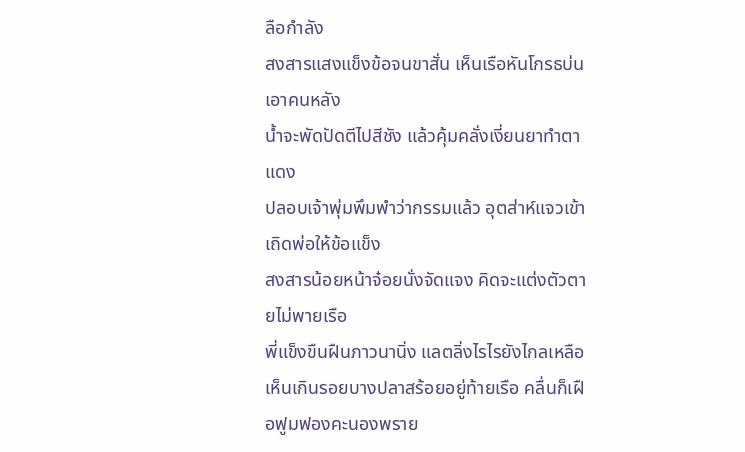ลือกำลัง
สงสารแสงแข็งข้อจนขาสั่น เห็นเรือหันโกรธบ่นเอาคนหลัง
น้ำจะพัดปัดตีไปสีชัง แล้วคุ้มคลั่งเงี่ยนยาทำตาแดง
ปลอบเจ้าพุ่มพึมพำว่ากรรมแล้ว อุตส่าห์แจวเข้าเถิดพ่อให้ข้อแข็ง
สงสารน้อยหน้าจ๋อยนั่งจัดแจง คิดจะแต่งตัวตายไม่พายเรือ
พี่แข็งขืนฝืนภาวนานิ่ง แลตลิ่งไรไรยังไกลเหลือ
เห็นเกินรอยบางปลาสร้อยอยู่ท้ายเรือ คลื่นก็เฝือฟูมฟองคะนองพราย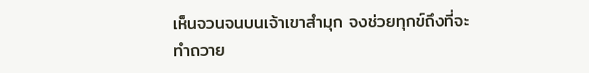เห็นจวนจนบนเจ้าเขาสำมุก จงช่วยทุกข์ถึงที่จะทำถวาย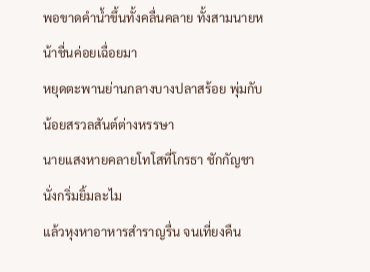พอขาดคำน้ำขึ้นทั้งคลื่นคลาย ทั้งสามนายหน้าชื่นค่อยเฉื่อยมา
หยุดตะพานย่านกลางบางปลาสร้อย พุ่มกับน้อยสรวลสันต์ต่างหรรษา
นายแสงหายคลายโทโสที่โกรธา ชักกัญชานั่งกริ่มยิ้มละไม
แล้วหุงหาอาหารสำราญรื่น จนเที่ยงคืน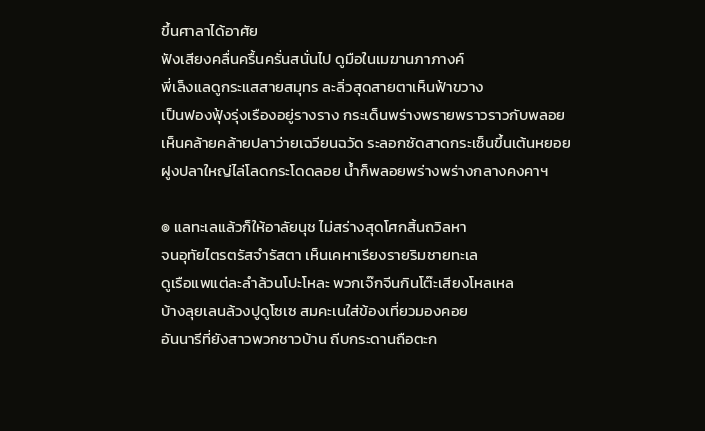ขึ้นศาลาได้อาศัย
ฟังเสียงคลื่นครื้นครั่นสนั่นไป ดูมือในเมฆานภาภางค์
พี่เล็งแลดูกระแสสายสมุทร ละลิ่วสุดสายตาเห็นฟ้าขวาง
เป็นฟองฟุ้งรุ่งเรืองอยู่รางราง กระเด็นพร่างพรายพราวราวกับพลอย
เห็นคล้ายคล้ายปลาว่ายเฉวียนฉวัด ระลอกซัดสาดกระเซ็นขึ้นเต้นหยอย
ฝูงปลาใหญ่ไล่โลดกระโดดลอย น้ำก็พลอยพร่างพร่างกลางคงคาฯ

๏ แลทะเลแล้วก็ให้อาลัยนุช ไม่สร่างสุดโศกสิ้นถวิลหา
จนอุทัยไตรตรัสจำรัสตา เห็นเคหาเรียงรายริมชายทะเล
ดูเรือแพแต่ละลำล้วนโปะโหละ พวกเจ๊กจีนกินโต๊ะเสียงโหลเหล
บ้างลุยเลนล้วงปูดูโซเซ สมคะเนใส่ข้องเที่ยวมองคอย
อันนารีที่ยังสาวพวกชาวบ้าน ถีบกระดานถือตะก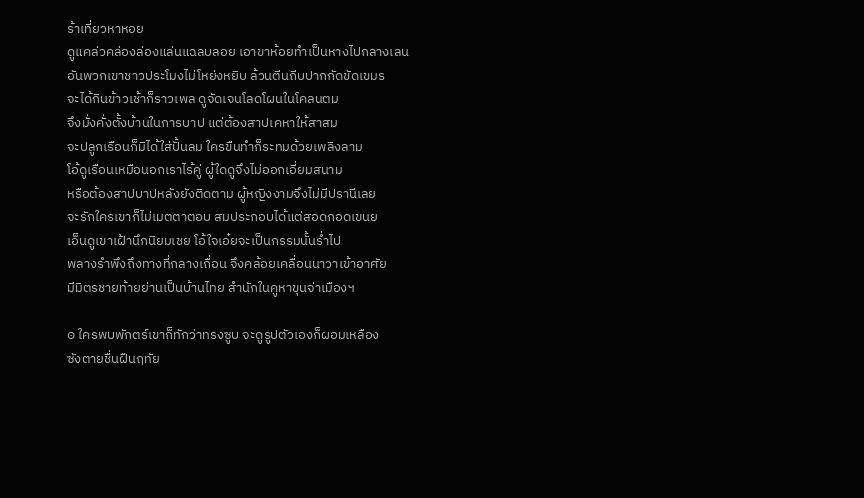ร้าเที่ยวหาหอย
ดูแคล่วคล่องล่องแล่นแฉลบลอย เอาขาห้อยทำเป็นหางไปกลางเลน
อันพวกเขาชาวประโมงไม่โหย่งหยิบ ล้วนตีนถีบปากกัดขัดเขมร
จะได้กินข้าวเช้าก็ราวเพล ดูจัดเจนโลดโผนในโคลนตม
จึงมั่งคั่งตั้งบ้านในการบาป แต่ต้องสาปเคหาให้สาสม
จะปลูกเรือนก็มิได้ใส่ปั้นลม ใครขืนทำก็ระทมด้วยเพลิงลาม
โอ้ดูเรือนเหมือนอกเราไร้คู่ ผู้ใดดูจึงไม่ออกเอี่ยมสนาม
หรือต้องสาปบาปหลังยังติดตาม ผู้หญิงงามจึงไม่มีปรานีเลย
จะรักใครเขาก็ไม่เมตตาตอบ สมประกอบได้แต่สอดกอดเขนย
เอ็นดูเขาเฝ้านึกนิยมเชย โอ้ใจเอ๋ยจะเป็นกรรมนั้นร่ำไป
พลางรำพึงถึงทางที่กลางเถื่อน จึงคล้อยเคลื่อนนาวาเข้าอาศัย
มีมิตรชายท้ายย่านเป็นบ้านไทย สำนักในคูหาขุนจ่าเมืองฯ

๏ ใครพบพักตร์เขาก็ทักว่าทรงซูบ จะดูรูปตัวเองก็ผอมเหลือง
ซังตายชื่นฝืนฤทัย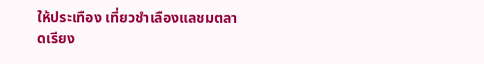ให้ประเทือง เที่ยวชำเลืองแลชมตลาดเรียง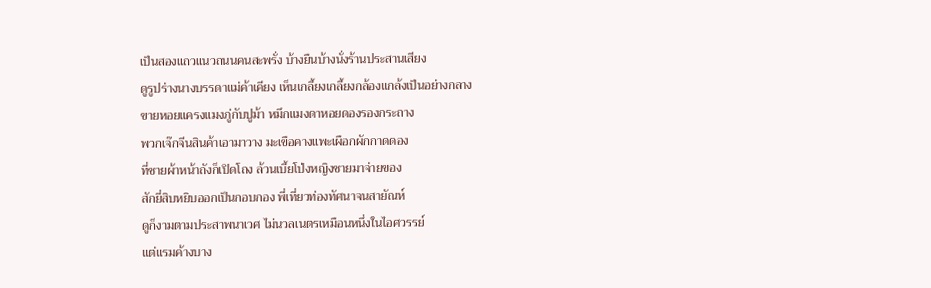เป็นสองแถวแนวถนนคนสะพรั่ง บ้างยืนบ้างนั่งร้านประสานเสียง
ดูรูปร่างนางบรรดาแม่ค้าเคียง เห็นเกลี้ยงเกลี้ยงกล้องแกล้งเป็นอย่างกลาง
ขายหอยแครงแมงภู่กับปูม้า หมึกแมงดาหอยดองรองกระถาง
พวกเจ๊กจีนสินค้าเอามาวาง มะเขือคางแพะเผือกผักกาดดอง
ที่ชายผ้าหน้าถังก็เปิดโถง ล้วนเบี้ยโป่งหญิงชายมาจ่ายของ
สักยี่สิบหยิบออกเป็นกอบกอง พี่เที่ยวท่องทัศนาจนสายัณห์
ดูก็งามตามประสาพนาเวศ ไม่นวลเนตรเหมือนหนึ่งในไอศวรรย์
แต่แรมค้างบาง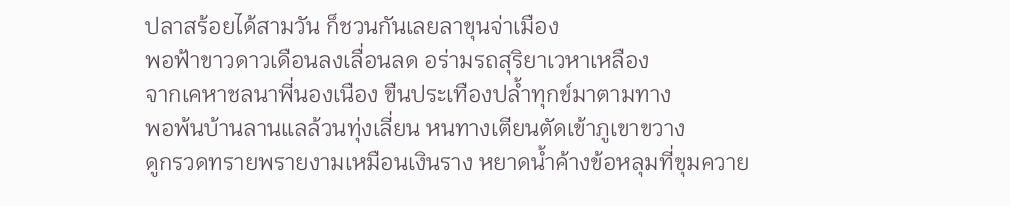ปลาสร้อยได้สามวัน ก็ชวนกันเลยลาขุนจ่าเมือง
พอฟ้าขาวดาวเดือนลงเลื่อนลด อร่ามรถสุริยาเวหาเหลือง
จากเคหาชลนาพี่นองเนือง ขืนประเทืองปล้ำทุกข์มาตามทาง
พอพ้นบ้านลานแลล้วนทุ่งเลี่ยน หนทางเตียนตัดเข้าภูเขาขวาง
ดูกรวดทรายพรายงามเหมือนเงินราง หยาดน้ำค้างข้อหลุมที่ขุมควาย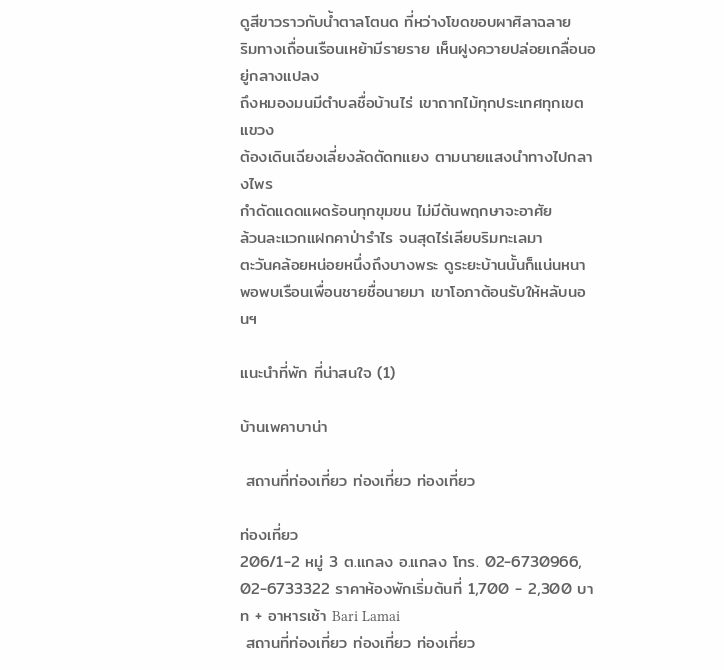ดูสีขาวราวกับน้ำตาลโตนด ที่หว่างโขดขอบผาศิลาฉลาย
ริมทางเถื่อนเรือนเหย้ามีรายราย เห็นฝูงควายปล่อยเกลื่อนอยู่กลางแปลง
ถึงหมองมนมีตำบลชื่อบ้านไร่ เขาถากไม้ทุกประเทศทุกเขตแขวง
ต้องเดินเฉียงเลี่ยงลัดตัดทแยง ตามนายแสงนำทางไปกลางไพร
กำดัดแดดแผดร้อนทุกขุมขน ไม่มีต้นพฤกษาจะอาศัย
ล้วนละแวกแฝกคาป่ารำไร จนสุดไร่เลียบริมทะเลมา
ตะวันคล้อยหน่อยหนึ่งถึงบางพระ ดูระยะบ้านนั้นก็แน่นหนา
พอพบเรือนเพื่อนชายชื่อนายมา เขาโอภาต้อนรับให้หลับนอนฯ

แนะนำที่พัก ที่น่าสนใจ (1)

บ้านเพคาบาน่า

 สถานที่ท่องเที่ยว ท่องเที่ยว ท่องเที่ยว

ท่องเที่ยว
206/1-2 หมู่ 3 ต.แกลง อ.แกลง โทร. 02-6730966, 02-6733322 ราคาห้องพักเริ่มต้นที่ 1,700 - 2,300 บาท + อาหารเช้า Bari Lamai
 สถานที่ท่องเที่ยว ท่องเที่ยว ท่องเที่ยว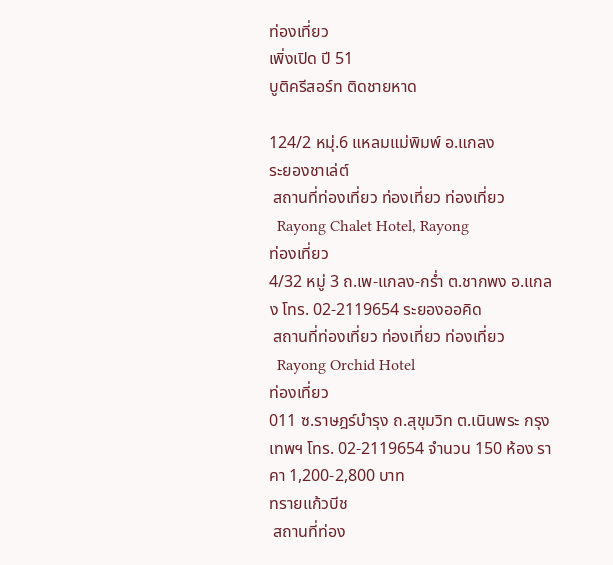ท่องเที่ยว
เพิ่งเปิด ปี 51
บูติครีสอร์ท ติดชายหาด

124/2 หมุ่.6 แหลมแม่พิมพ์ อ.แกลง
ระยองชาเล่ต์
 สถานที่ท่องเที่ยว ท่องเที่ยว ท่องเที่ยว
  Rayong Chalet Hotel, Rayong
ท่องเที่ยว
4/32 หมู่ 3 ถ.เพ-แกลง-กร่ำ ต.ชากพง อ.แกลง โทร. 02-2119654 ระยองออคิด
 สถานที่ท่องเที่ยว ท่องเที่ยว ท่องเที่ยว
  Rayong Orchid Hotel
ท่องเที่ยว
011 ซ.ราษฎร์บำรุง ถ.สุขุมวิท ต.เนินพระ กรุงเทพฯ โทร. 02-2119654 จำนวน 150 ห้อง ราคา 1,200-2,800 บาท
ทรายแก้วบีช
 สถานที่ท่อง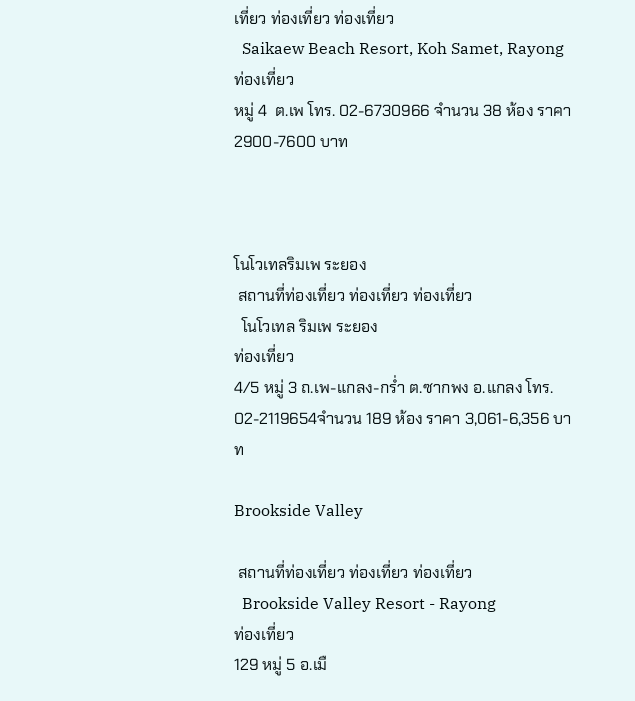เที่ยว ท่องเที่ยว ท่องเที่ยว
  Saikaew Beach Resort, Koh Samet, Rayong
ท่องเที่ยว
หมู่ 4  ต.เพ โทร. 02-6730966 จำนวน 38 ห้อง ราคา 2900-7600 บาท



โนโวเทลริมเพ ระยอง
 สถานที่ท่องเที่ยว ท่องเที่ยว ท่องเที่ยว
  โนโวเทล ริมเพ ระยอง
ท่องเที่ยว
4/5 หมู่ 3 ถ.เพ-แกลง-กร่ำ ต.ซากพง อ.แกลง โทร. 02-2119654จำนวน 189 ห้อง ราคา 3,061-6,356 บาท

Brookside Valley

 สถานที่ท่องเที่ยว ท่องเที่ยว ท่องเที่ยว
  Brookside Valley Resort - Rayong
ท่องเที่ยว
129 หมู่ 5 อ.เมื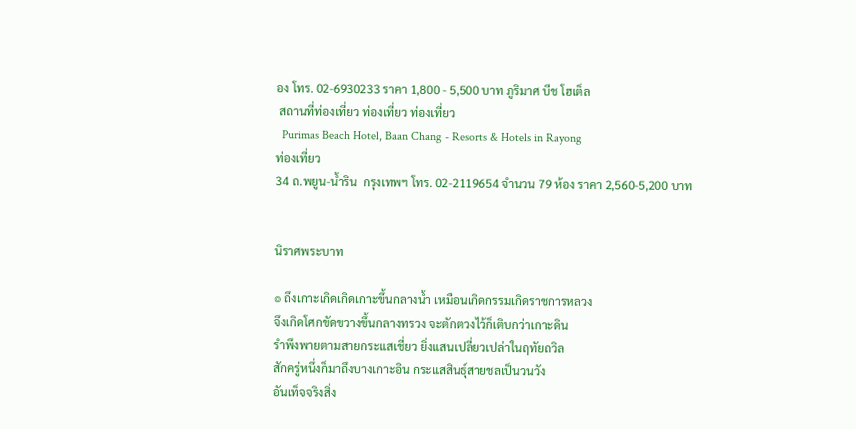อง โทร. 02-6930233 ราคา 1,800 - 5,500 บาท ภูริมาศ บีช โฮเต็ล
 สถานที่ท่องเที่ยว ท่องเที่ยว ท่องเที่ยว
  Purimas Beach Hotel, Baan Chang - Resorts & Hotels in Rayong
ท่องเที่ยว
34 ถ.พยูน-น้ำริน  กรุงเทพฯ โทร. 02-2119654 จำนวน 79 ห้อง ราคา 2,560-5,200 บาท


นิราศพระบาท

๏ ถึงเกาะเกิดเกิดเกาะขึ้นกลางน้ำ เหมือนเกิดกรรมเกิดราชการหลวง
จึงเกิดโศกขัดขวางขึ้นกลางทรวง จะตักตวงไว้ก็เติบกว่าเกาะดิน
รำพึงพายตามสายกระแสเชี่ยว ยิ่งแสนเปลี่ยวเปล่าในฤทัยถวิล
สักครู่หนึ่งก็มาถึงบางเกาะอิน กระแสสินธุ์สายชลเป็นวนวัง
อันเท็จจริงสิ่ง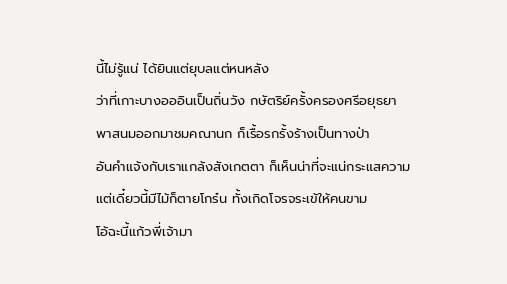นี้ไม่รู้แน่ ได้ยินแต่ยุบลแต่หนหลัง
ว่าที่เกาะบางอออินเป็นถิ่นวัง กษัตริย์ครั้งครองศรีอยุธยา
พาสนมออกมาชมคณานก ก็เรื้อรกรั้งร้างเป็นทางป่า
อันคำแจ้งกับเราแกล้งสังเกตตา ก็เห็นน่าที่จะแน่กระแสความ
แต่เดี๋ยวนี้มีไม้ก็ตายโกร๋น ทั้งเกิดโจรจระเข้ให้คนขาม
โอ้ฉะนี้แก้วพี่เจ้ามา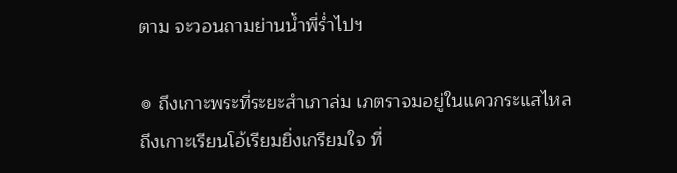ตาม จะวอนถามย่านน้ำพี่ร่ำไปฯ

๏ ถึงเกาะพระที่ระยะสำเภาล่ม เภตราจมอยู่ในแควกระแสไหล
ถึงเกาะเรียนโอ้เรียมยิ่งเกรียมใจ ที่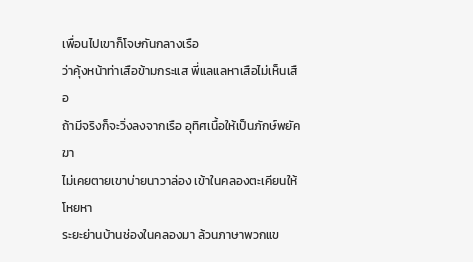เพื่อนไปเขาก็โจษกันกลางเรือ
ว่าคุ้งหน้าท่าเสือข้ามกระแส พี่แลแลหาเสือไม่เห็นเสือ
ถ้ามีจริงก็จะวิ่งลงจากเรือ อุทิศเนื้อให้เป็นภักษ์พยัคฆา
ไม่เคยตายเขาบ่ายนาวาล่อง เข้าในคลองตะเคียนให้โหยหา
ระยะย่านบ้านช่องในคลองมา ล้วนภาษาพวกแข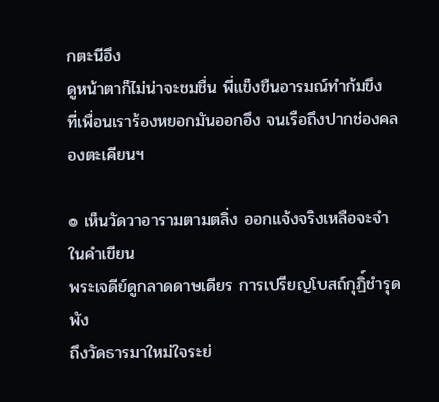กตะนีอึง
ดูหน้าตาก็ไม่น่าจะชมชื่น พี่แข็งขืนอารมณ์ทำก้มขึง
ที่เพื่อนเราร้องหยอกมันออกอึง จนเรือถึงปากช่องคลองตะเคียนฯ

๏ เห็นวัดวาอารามตามตลิ่ง ออกแจ้งจริงเหลือจะจำในคำเขียน
พระเจดีย์ดูกลาดดาษเดียร การเปรียญโบสถ์กุฏิ์ชำรุดพัง
ถึงวัดธารมาใหม่ใจระย่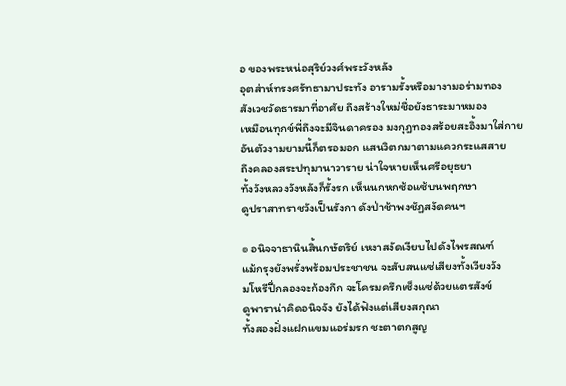อ ของพระหน่อสุริย์วงศ์พระวังหลัง
อุตส่าห์ทรงศรัทธามาประทัง อารามรั้งหรือมางามอร่ามทอง
สังเวชวัดธารมาที่อาศัย ถึงสร้างใหม่ชื่อยังธาระมาหมอง
เหมือนทุกข์พี่ถึงจะมีจินดาครอง มงกุฎทองสร้อยสะอิ้งมาใส่กาย
อันตัวงามยามนี้ก็ตรอมอก แสนวิตกมาตามแควกระแสสาย
ถึงคลองสระปทุมานาวาราย น่าใจหายเห็นศรีอยุธยา
ทั้งวังหลวงวังหลังก็รั้งรก เห็นนกหกซ้อแซ้บนพฤกษา
ดูปราสาทราชวังเป็นรังกา ดังป่าช้าพงชัฏสงัดคนฯ

๏ อนิจจาธานินสิ้นกษัตริย์ เหงาสงัดเงียบไปดังไพรสณฑ์
แม้กรุงยังพรั่งพร้อมประชาชน จะสับสนแซ่เสียงทั้งเวียงวัง
มโหรีปี่กลองจะก้องกึก จะโครมครึกเซ็งแซ่ด้วยแตรสังข์
ดูพาราน่าคิดอนิจจัง ยังได้ฟังแต่เสียงสกุณา
ทั้งสองฝั่งแฝกแขมแอร่มรก ชะตาตกสูญ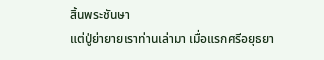สิ้นพระชันษา
แต่ปู่ย่ายายเราท่านเล่ามา เมื่อแรกศรีอยุธยา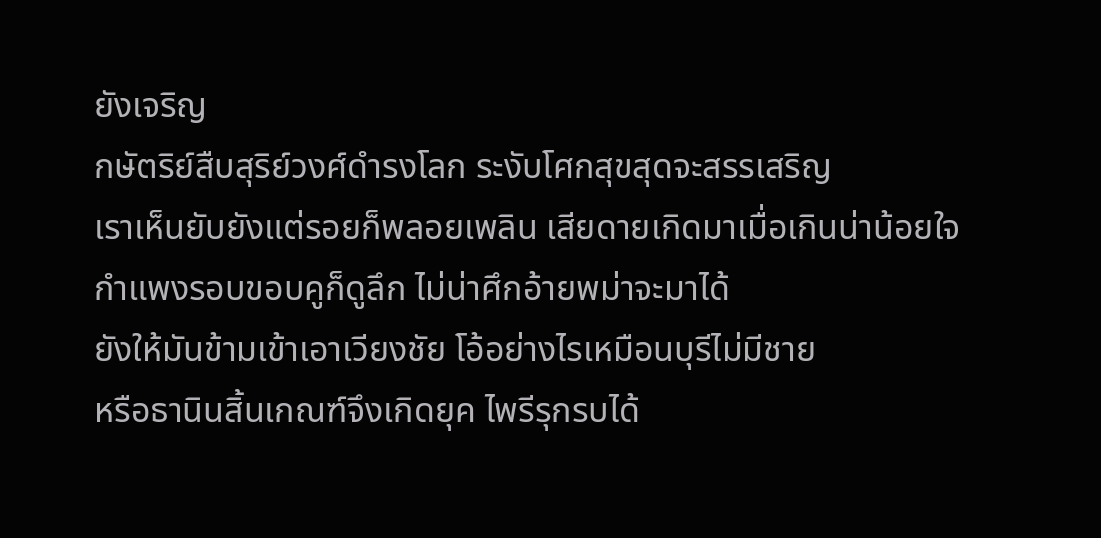ยังเจริญ
กษัตริย์สืบสุริย์วงศ์ดำรงโลก ระงับโศกสุขสุดจะสรรเสริญ
เราเห็นยับยังแต่รอยก็พลอยเพลิน เสียดายเกิดมาเมื่อเกินน่าน้อยใจ
กำแพงรอบขอบคูก็ดูลึก ไม่น่าศึกอ้ายพม่าจะมาได้
ยังให้มันข้ามเข้าเอาเวียงชัย โอ้อย่างไรเหมือนบุรีไม่มีชาย
หรือธานินสิ้นเกณฑ์จึงเกิดยุค ไพรีรุกรบได้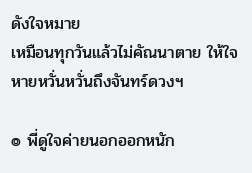ดังใจหมาย
เหมือนทุกวันแล้วไม่คัณนาตาย ให้ใจหายหวั่นหวั่นถึงจันทร์ดวงฯ

๏ พี่ดูใจค่ายนอกออกหนัก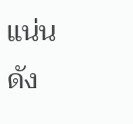แน่น ดัง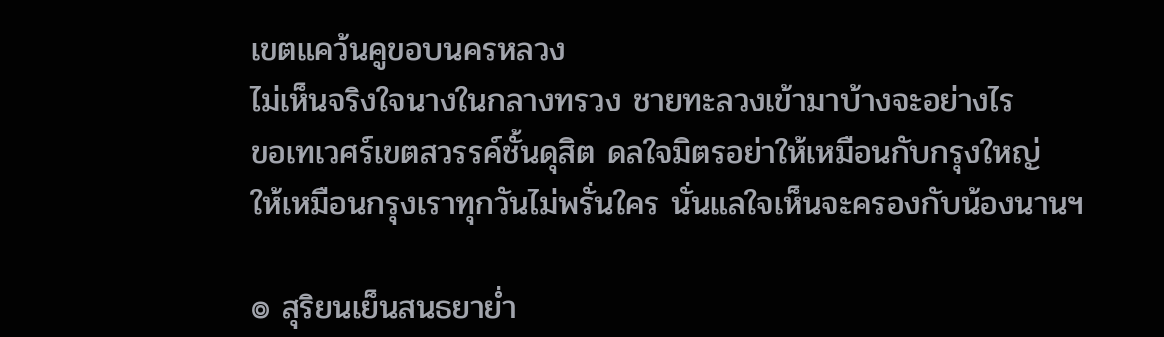เขตแคว้นคูขอบนครหลวง
ไม่เห็นจริงใจนางในกลางทรวง ชายทะลวงเข้ามาบ้างจะอย่างไร
ขอเทเวศร์เขตสวรรค์ชั้นดุสิต ดลใจมิตรอย่าให้เหมือนกับกรุงใหญ่
ให้เหมือนกรุงเราทุกวันไม่พรั่นใคร นั่นแลใจเห็นจะครองกับน้องนานฯ

๏ สุริยนเย็นสนธยาย่ำ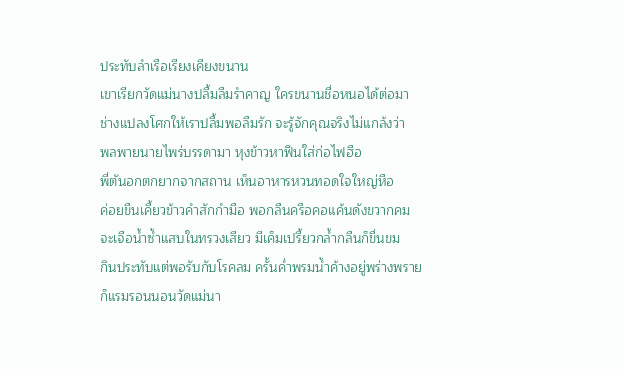ประทับลำเรือเรียงเคียงขนาน
เขาเรียกวัดแม่นางปลื้มลืมรำคาญ ใครขนานชื่อหนอได้ต่อมา
ช่างแปลงโศกให้เราปลื้มพอลืมรัก จะรู้จักคุณจริงไม่แกล้งว่า
พลพายนายไพร่บรรดามา หุงข้าวหาฟืนใส่ก่อไฟฮือ
พี่ตันอกตกยากจากสถาน เห็นอาหารหวนทอดใจใหญ่หือ
ค่อยขืนเคี้ยวข้าวคำสักกำมือ พอกลืนครือคอแค้นดังขวากคม
จะเจือน้ำซ้ำแสบในทรวงเสียว มีเค็มเปรี้ยวกล้ำกลืนก็ขื่นขม
กินประทับแต่พอรับกับโรคลม ครั้นค่ำพรมน้ำค้างอยู่พร่างพราย
ก็แรมรอนนอนวัดแม่นา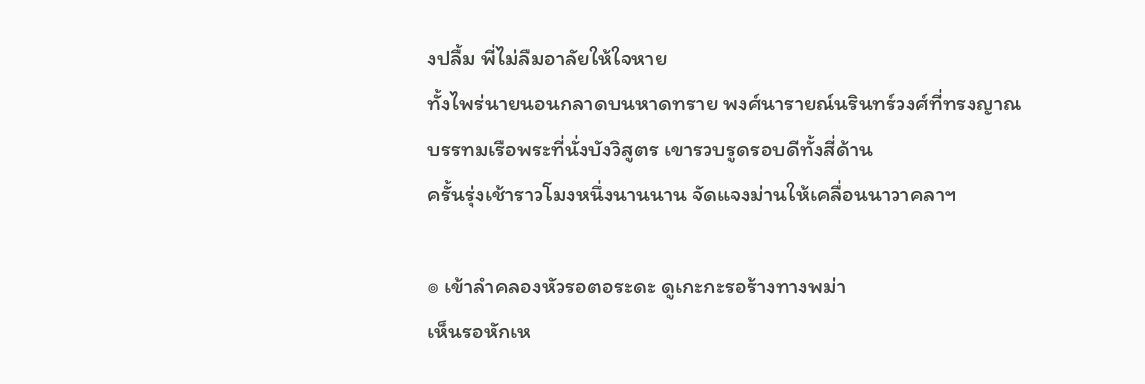งปลื้ม พี่ไม่ลืมอาลัยให้ใจหาย
ทั้งไพร่นายนอนกลาดบนหาดทราย พงศ์นารายณ์นรินทร์วงศ์ที่ทรงญาณ
บรรทมเรือพระที่นั่งบังวิสูตร เขารวบรูดรอบดีทั้งสี่ด้าน
ครั้นรุ่งเช้าราวโมงหนึ่งนานนาน จัดแจงม่านให้เคลื่อนนาวาคลาฯ

๏ เข้าลำคลองหัวรอตอระดะ ดูเกะกะรอร้างทางพม่า
เห็นรอหักเห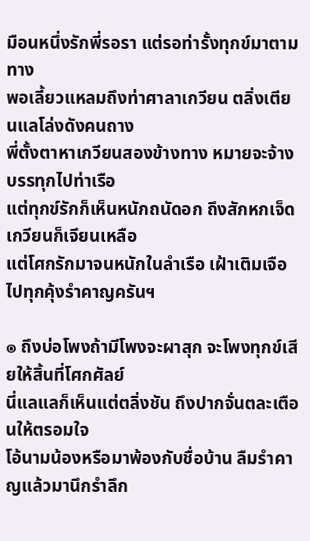มือนหนึ่งรักพี่รอรา แต่รอท่ารั้งทุกข์มาตามทาง
พอเลี้ยวแหลมถึงท่าศาลาเกวียน ตลิ่งเตียนแลโล่งดังคนถาง
พี่ตั้งตาหาเกวียนสองข้างทาง หมายจะจ้างบรรทุกไปท่าเรือ
แต่ทุกข์รักก็เห็นหนักถนัดอก ถึงสักหกเจ็ดเกวียนก็เจียนเหลือ
แต่โศกรักมาจนหนักในลำเรือ เฝ้าเติมเจือไปทุกคุ้งรำคาญครันฯ

๏ ถึงบ่อโพงถ้ามีโพงจะผาสุก จะโพงทุกข์เสียให้สิ้นที่โศกศัลย์
นี่แลแลก็เห็นแต่ตลิ่งชัน ถึงปากจั่นตละเตือนให้ตรอมใจ
โอ้นามน้องหรือมาพ้องกับชื่อบ้าน ลืมรำคาญแล้วมานึกรำลึก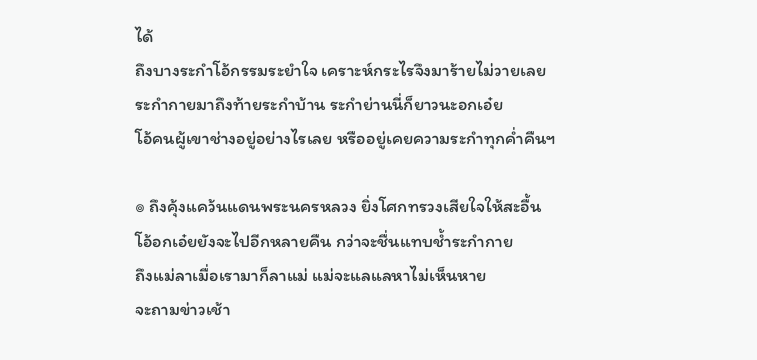ได้
ถึงบางระกำโอ้กรรมระยำใจ เคราะห์กระไรจึงมาร้ายไม่วายเลย
ระกำกายมาถึงท้ายระกำบ้าน ระกำย่านนี่ก็ยาวนะอกเอ๋ย
โอ้คนผู้เขาช่างอยู่อย่างไรเลย หรืออยู่เคยความระกำทุกค่ำคืนฯ

๏ ถึงคุ้งแคว้นแดนพระนครหลวง ยิ่งโศกทรวงเสียใจให้สะอื้น
โอ้อกเอ๋ยยังจะไปอีกหลายคืน กว่าจะชื่นแทบช้ำระกำกาย
ถึงแม่ลาเมื่อเรามาก็ลาแม่ แม่จะแลแลหาไม่เห็นหาย
จะถามข่าวเช้า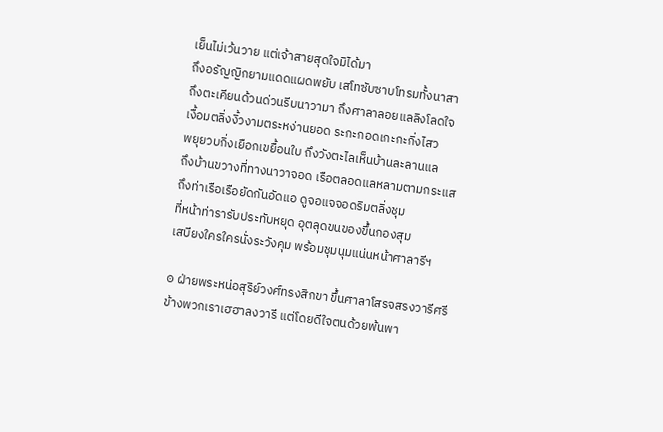เย็นไม่เว้นวาย แต่เจ้าสายสุดใจมิได้มา
ถึงอรัญญิกยามแดดแผดพยับ เสโทซับซาบโทรมทั้งนาสา
ถึงตะเคียนด้วนด่วนรีบนาวามา ถึงศาลาลอยแลลิงโลดใจ
เงื้อมตลิ่งงิ้วงามตระหง่านยอด ระกะกอดเกะกะกิ่งไสว
พยุยวบกิ่งเยือกเขยื้อนใบ ถึงวังตะไลเห็นบ้านละลานแล
ถึงบ้านขวางที่ทางนาวาจอด เรือตลอดแลหลามตามกระแส
ถึงท่าเรือเรือยัดกันอัดแอ ดูจอแจจอดริมตลิ่งชุม
ที่หน้าท่ารารับประทับหยุด อุตลุดขนของขึ้นกองสุม
เสบียงใครใครนั่งระวังคุม พร้อมชุมนุมแน่นหน้าศาลารีฯ

๏ ฝ่ายพระหน่อสุริย์วงศ์ทรงสิกขา ขึ้นศาลาโสรจสรงวารีศรี
ข้างพวกเราเฮฮาลงวารี แต่โดยดีใจตนด้วยพ้นพา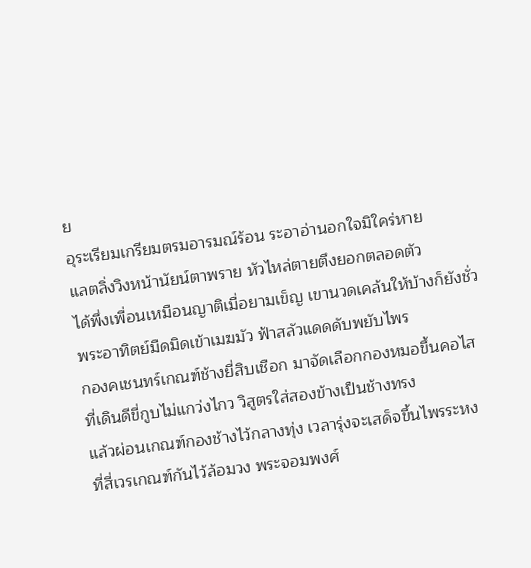ย
อุระเรียมเกรียมตรมอารมณ์ร้อน ระอาอ่านอกใจมิใคร่หาย
แลตลิ่งวิงหน้านัยน์ตาพราย หัวไหล่ตายตึงยอกตลอดตัว
ได้พึ่งเพื่อนเหมือนญาติเมื่อยามเข็ญ เขานวดเคล้นให้บ้างก็ยังชั่ว
พระอาทิตย์มืดมิดเข้าเมฆมัว ฟ้าสลัวแดดดับพยับไพร
กองคเชนทร์เกณฑ์ช้างยี่สิบเชือก มาจัดเลือกกองหมอขึ้นคอไส
ที่เดินดีขี่กูบไม่แกว่งไกว วิสูตรใส่สองข้างเป็นช้างทรง
แล้วผ่อนเกณฑ์กองช้างไว้กลางทุ่ง เวลารุ่งจะเสด็จขึ้นไพรระหง
ที่สี่เวรเกณฑ์กันไว้ล้อมวง พระจอมพงศ์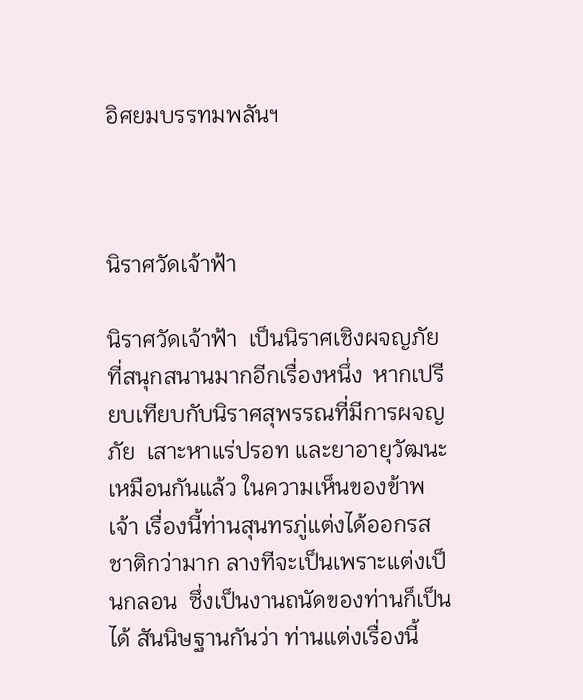อิศยมบรรทมพลันฯ



นิราศวัดเจ้าฟ้า

นิราศวัดเจ้าฟ้า  เป็นนิราศเชิงผจญภัยที่สนุกสนานมากอีกเรื่องหนึ่ง  หากเปรียบเทียบกับนิราศสุพรรณที่มีการผจญภัย  เสาะหาแร่ปรอท และยาอายุวัฒนะเหมือนกันแล้ว ในความเห็นของข้าพเจ้า เรื่องนี้ท่านสุนทรภู่แต่งได้ออกรสชาติกว่ามาก ลางทีจะเป็นเพราะแต่งเป็นกลอน  ซึ่งเป็นงานถนัดของท่านก็เป็นได้ สันนิษฐานกันว่า ท่านแต่งเรื่องนี้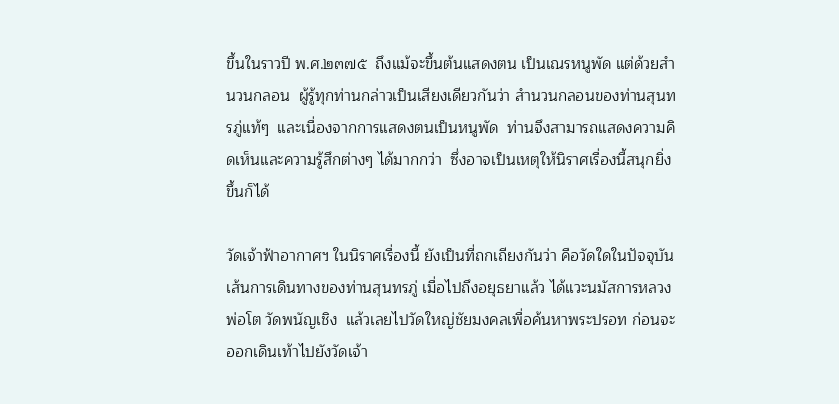ขึ้นในราวปี พ.ศ.๒๓๗๕  ถึงแม้จะขึ้นต้นแสดงตน เป็นเณรหนูพัด แต่ด้วยสำนวนกลอน  ผู้รู้ทุกท่านกล่าวเป็นเสียงเดียวกันว่า สำนวนกลอนของท่านสุนทรภู่แท้ๆ  และเนื่องจากการแสดงตนเป็นหนูพัด  ท่านจึงสามารถแสดงความคิดเห็นและความรู้สึกต่างๆ ได้มากกว่า  ซึ่งอาจเป็นเหตุให้นิราศเรื่องนี้สนุกยิ่งขึ้นก็ได้

วัดเจ้าฟ้าอากาศฯ ในนิราศเรื่องนี้ ยังเป็นที่ถกเถียงกันว่า คือวัดใดในปัจจุบัน  เส้นการเดินทางของท่านสุนทรภู่ เมื่อไปถึงอยุธยาแล้ว ได้แวะนมัสการหลวงพ่อโต วัดพนัญเชิง  แล้วเลยไปวัดใหญ่ชัยมงคลเพื่อค้นหาพระปรอท ก่อนจะออกเดินเท้าไปยังวัดเจ้า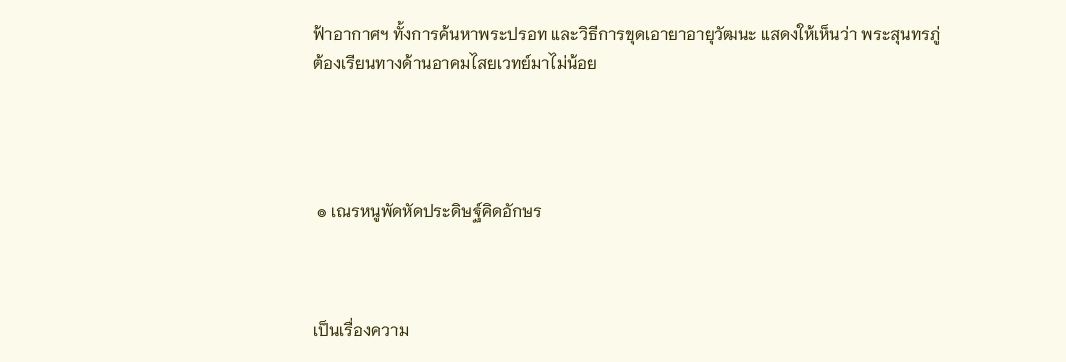ฟ้าอากาศฯ ทั้งการค้นหาพระปรอท และวิธีการขุดเอายาอายุวัฒนะ แสดงให้เห็นว่า พระสุนทรภู่ต้องเรียนทางด้านอาคมไสยเวทย์มาไม่น้อย




 ๏ เณรหนูพัดหัดประดิษฐ์คิดอักษร



เป็นเรื่องความ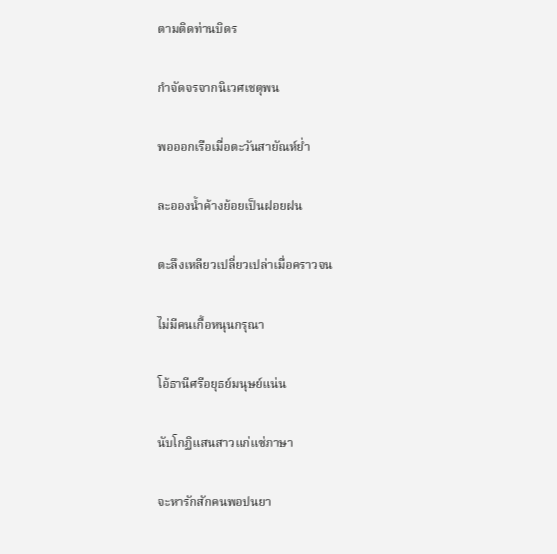ตามติดท่านบิดร

กำจัดจรจากนิเวศเชตุพน

พอออกเรือเมื่อตะวันสายัณห์ย่ำ

ละอองน้ำค้างย้อยเป็นฝอยฝน

ตะลึงเหลียวเปลี่ยวเปล่าเมื่อคราวจน

ไม่มีคนเกื้อหนุนกรุณา

โอ้ธานีศรีอยุธย์มนุษย์แน่น

นับโกฏิแสนสาวแก่แซ่ภาษา

จะหารักสักคนพอปนยา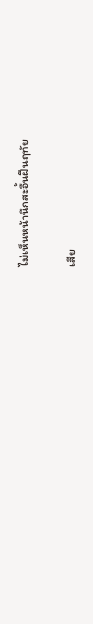ไม่เห็นหน้านึกสะอื้นฝืนฤทัย

เสีย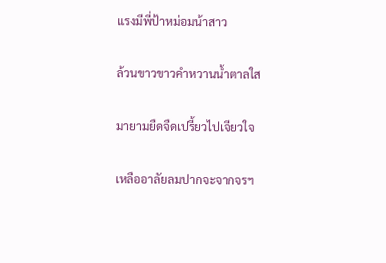แรงมีพี่ป้าหม่อมน้าสาว

ล้วนขาวขาวคำหวานน้ำตาลใส

มายามยืดจืดเปรี้ยวไปเจียวใจ

เหลืออาลัยลมปากจะจากจรฯ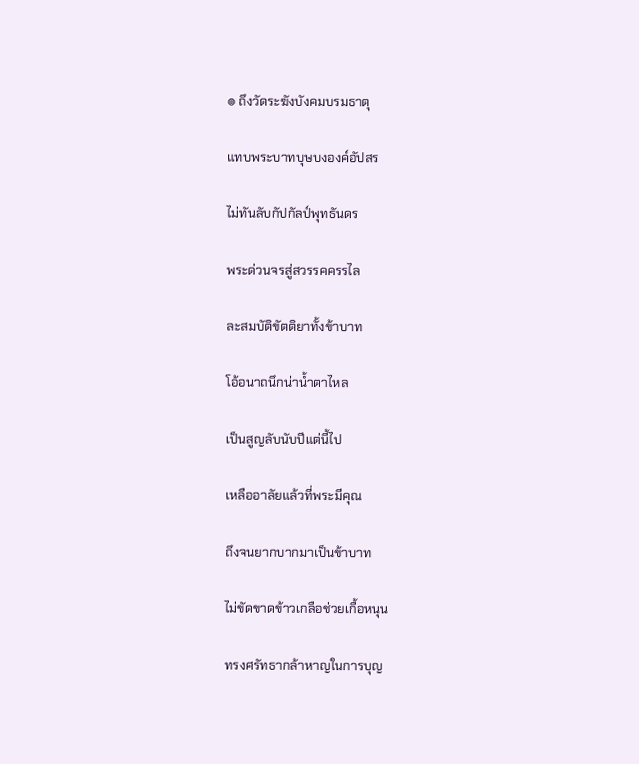๏ ถึงวัดระฆังบังคมบรมธาตุ

แทบพระบาทบุษบงองค์อัปสร

ไม่ทันลับกัปกัลป์พุทธันดร

พระด่วนจรสู่สวรรคครรไล

ละสมบัติขัตติยาทั้งข้าบาท

โอ้อนาถนึกน่าน้ำตาไหล

เป็นสูญลับนับปีแต่นี้ไป

เหลืออาลัยแล้วที่พระมีคุณ

ถึงจนยากบากมาเป็นข้าบาท

ไม่ขัดขาดข้าวเกลือช่วยเกื้อหนุน

ทรงศรัทธากล้าหาญในการบุญ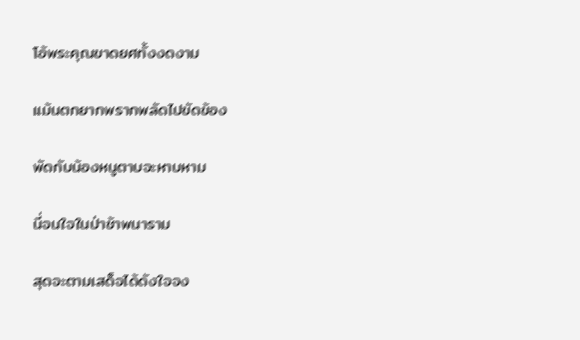โอ้พระคุณขาดยศทั้งงดงาม

แม้นตกยากพรากพลัดไปขัดข้อง

พัดกับน้องหนูตาบจะหาบหาม

นี่จนใจในป่าช้าพนาราม

สุดจะตามเสด็จได้ดังใจจง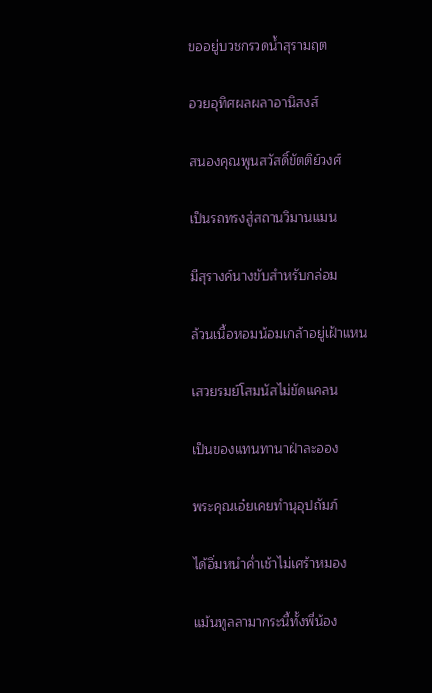ขออยู่บวชกรวดน้ำสุรามฤต

อวยอุทิศผลผลาอานิสงส์

สนองคุณพูนสวัสดิ์ขัตติย์วงศ์

เป็นรถทรงสู่สถานวิมานแมน

มีสุรางค์นางขับสำหรับกล่อม

ล้วนเนื้อหอมน้อมเกล้าอยู่เฝ้าแหน

เสวยรมย์โสมนัสไม่ขัดแคลน

เป็นของแทนทานาฝ่าละออง

พระคุณเอ๋ยเคยทำนุอุปถัมภ์

ได้อิ่มหนำค่ำเช้าไม่เศร้าหมอง

แม้นทูลลามากระนี้ทั้งพี่น้อง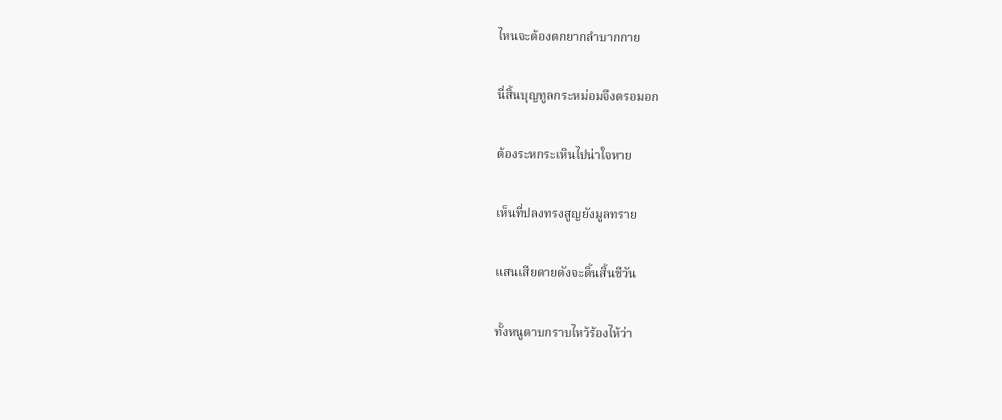ไหนจะต้องตกยากลำบากกาย

นี่สิ้นบุญทูลกระหม่อมจึงตรอมอก

ต้องระหกระเหินไปน่าใจหาย

เห็นที่ปลงทรงสูญยังมูลทราย

แสนเสียดายดังจะดิ้นสิ้นชีวัน

ทั้งหนูตาบกราบไหว้ร้องไห้ว่า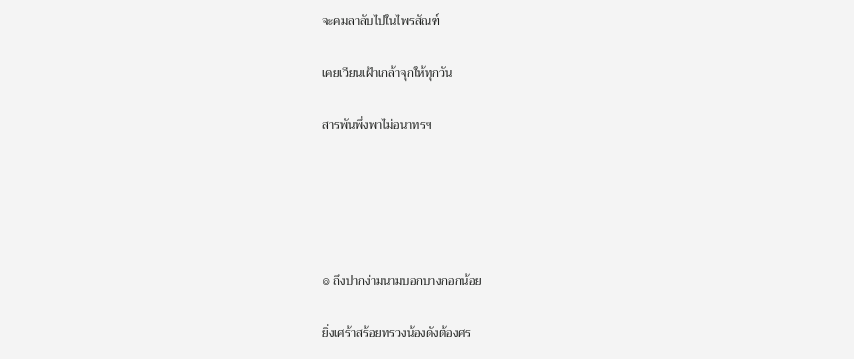จะคมลาลับไปในไพรสัณฑ์

เคยเวียนเฝ้าเกล้าจุกให้ทุกวัน

สารพันพึ่งพาไม่อนาทรฯ





๏ ถึงปากง่ามนามบอกบางกอกน้อย

ยิ่งเศร้าสร้อยทรวงน้องดังต้องศร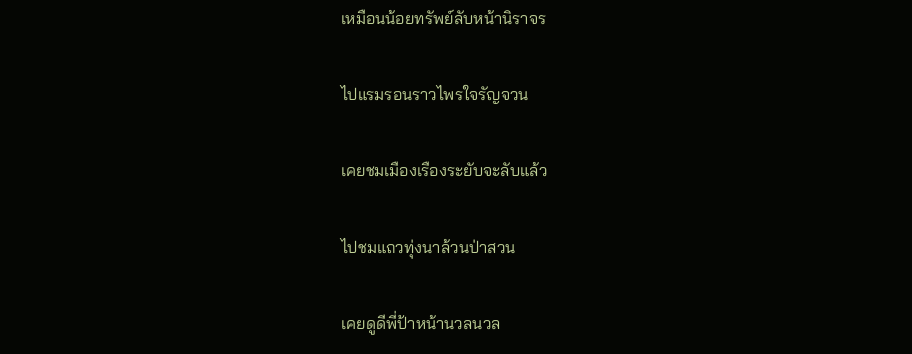เหมือนน้อยทรัพย์ลับหน้านิราจร

ไปแรมรอนราวไพรใจรัญจวน

เคยชมเมืองเรืองระยับจะลับแล้ว

ไปชมแถวทุ่งนาล้วนป่าสวน

เคยดูดีพี่ป้าหน้านวลนวล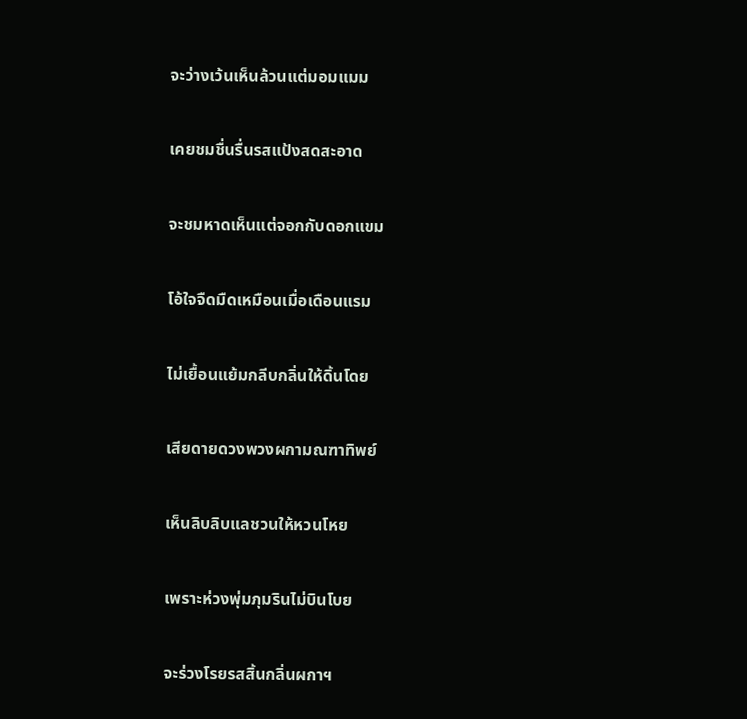จะว่างเว้นเห็นล้วนแต่มอมแมม

เคยชมชื่นรื่นรสแป้งสดสะอาด

จะชมหาดเห็นแต่จอกกับดอกแขม

โอ้ใจจืดมืดเหมือนเมื่อเดือนแรม

ไม่เยื้อนแย้มกลีบกลิ่นให้ดิ้นโดย

เสียดายดวงพวงผกามณฑาทิพย์

เห็นลิบลิบแลชวนให้หวนโหย

เพราะห่วงพุ่มภุมรินไม่บินโบย

จะร่วงโรยรสสิ้นกลิ่นผกาฯ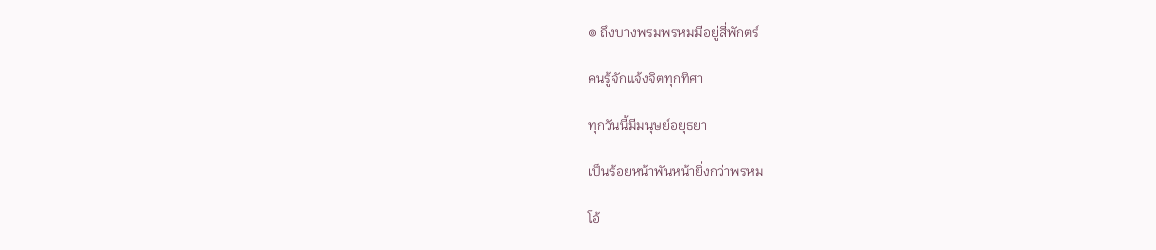๏ ถึงบางพรมพรหมมีอยู่สี่พักตร์

คนรู้จักแจ้งจิตทุกทิศา

ทุกวันนี้มีมนุษย์อยุธยา

เป็นร้อยหน้าพันหน้ายิ่งกว่าพรหม

โอ้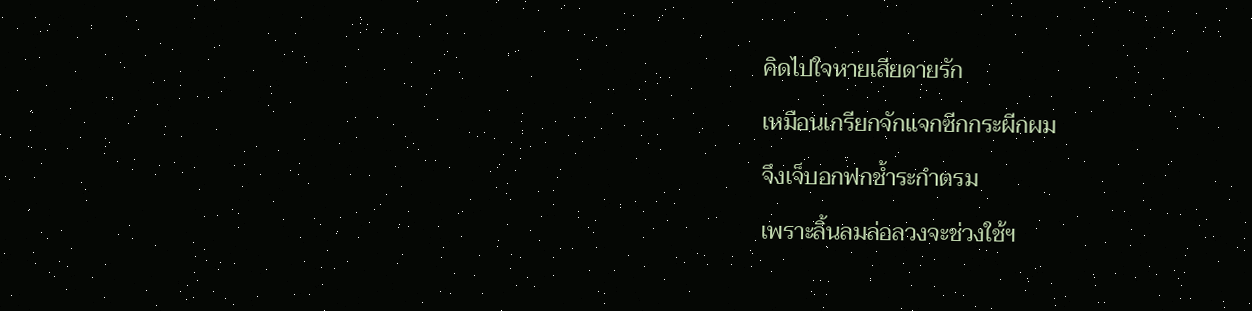คิดไปใจหายเสียดายรัก

เหมือนเกรียกจักแจกซีกกระผีกผม

จึงเจ็บอกฟกช้ำระกำตรม

เพราะลิ้นลมล่อลวงจะช่วงใช้ฯ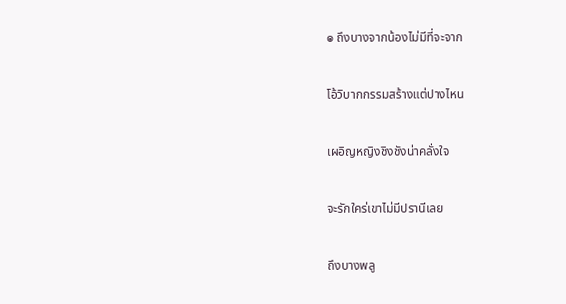๏ ถึงบางจากน้องไม่มีที่จะจาก

โอ้วิบากกรรมสร้างแต่ปางไหน

เผอิญหญิงชิงชังน่าคลั่งใจ

จะรักใคร่เขาไม่มีปรานีเลย

ถึงบางพลู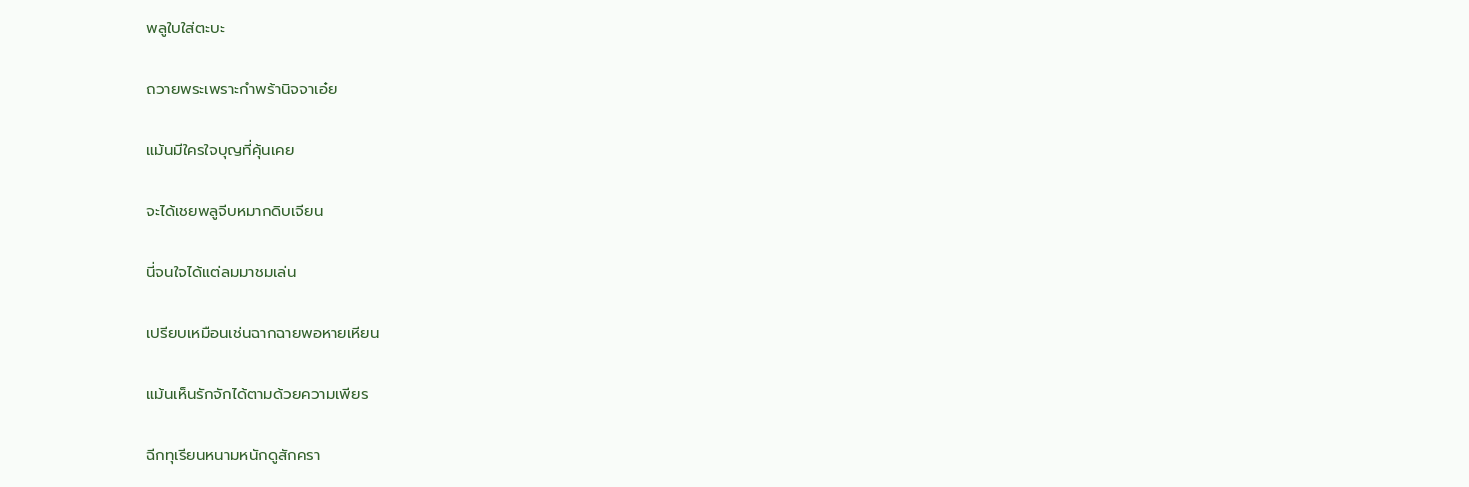พลูใบใส่ตะบะ

ถวายพระเพราะกำพร้านิจจาเอ๋ย

แม้นมีใครใจบุญที่คุ้นเคย

จะได้เชยพลูจีบหมากดิบเจียน

นี่จนใจได้แต่ลมมาชมเล่น

เปรียบเหมือนเช่นฉากฉายพอหายเหียน

แม้นเห็นรักจักได้ตามด้วยความเพียร

ฉีกทุเรียนหนามหนักดูสักครา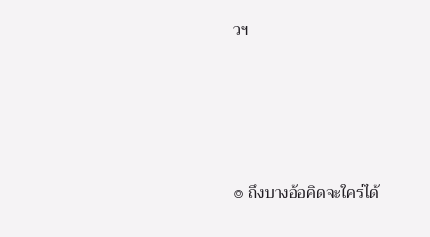วฯ





๏ ถึงบางอ้อคิดจะใคร่ได้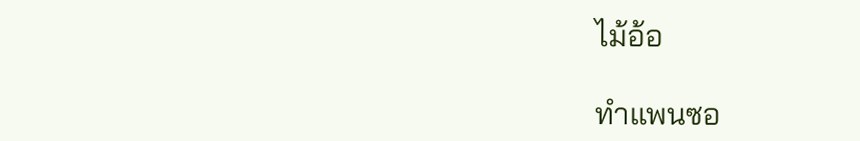ไม้อ้อ

ทำแพนซอ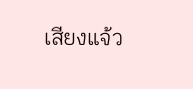เสียงแจ้ว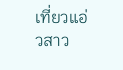เที่ยวแอ่วสาว